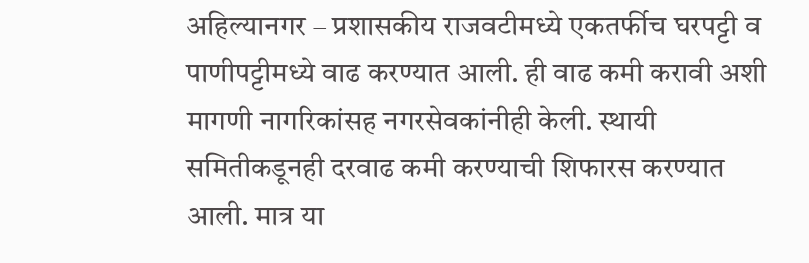अहिल्यानगर – प्रशासकीय राजवटीमध्ये एकतर्फीच घरपट्टी व पाणीपट्टीमध्ये वाढ करण्यात आली. ही वाढ कमी करावी अशी मागणी नागरिकांसह नगरसेवकांनीही केली. स्थायी समितीकडूनही दरवाढ कमी करण्याची शिफारस करण्यात आली. मात्र या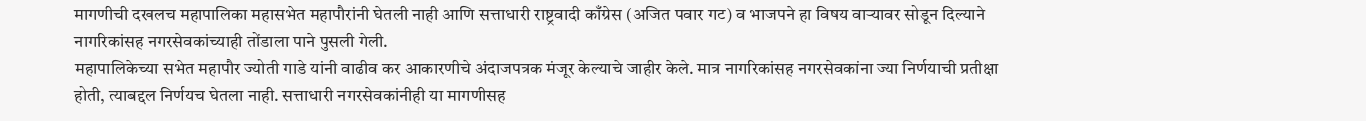मागणीची दखलच महापालिका महासभेत महापौरांनी घेतली नाही आणि सत्ताधारी राष्ट्रवादी काँग्रेस (अजित पवार गट) व भाजपने हा विषय वाऱ्यावर सोडून दिल्याने नागरिकांसह नगरसेवकांच्याही तोंडाला पाने पुसली गेली.
महापालिकेच्या सभेत महापौर ज्योती गाडे यांनी वाढीव कर आकारणीचे अंदाजपत्रक मंजूर केल्याचे जाहीर केले. मात्र नागरिकांसह नगरसेवकांना ज्या निर्णयाची प्रतीक्षा होती, त्याबद्दल निर्णयच घेतला नाही. सत्ताधारी नगरसेवकांनीही या मागणीसह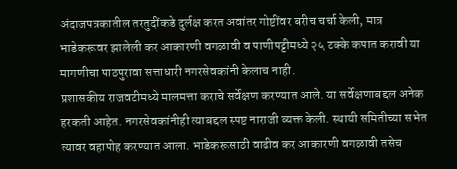अंदाजपत्रकातील तरतुदींकडे दुर्लक्ष करत अवांतर गोष्टींवर बरीच चर्चा केली, मात्र भाडेकरूवर झालेली कर आकारणी वगळावी व पाणीपट्टीमध्ये २५ टक्के कपात करावी या मागणीचा पाठपुरावा सत्ताधारी नगरसेवकांनी केलाच नाही.
प्रशासकीय राजवटीमध्ये मालमत्ता कराचे सर्वेक्षण करण्यात आले. या सर्वेक्षणाबद्दल अनेक हरकती आहेत. नगरसेवकांनीही त्याबद्दल स्पष्ट नाराजी व्यक्त केली. स्थायी समितीच्या सभेत त्यावर वहापोह करण्यात आला. भाडेकरूसाठी वाढीव कर आकारणी वगळावी तसेच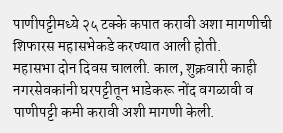पाणीपट्टीमध्ये २५ टक्के कपात करावी अशा मागणीची शिफारस महासभेकडे करण्यात आली होती.
महासभा दोन दिवस चालली. काल, शुक्रवारी काही नगरसेवकांनी घरपट्टीतून भाडेकरू नोंद वगळावी व पाणीपट्टी कमी करावी अशी मागणी केली.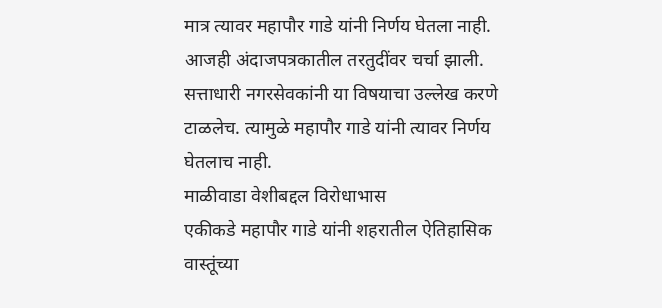मात्र त्यावर महापौर गाडे यांनी निर्णय घेतला नाही. आजही अंदाजपत्रकातील तरतुदींवर चर्चा झाली. सत्ताधारी नगरसेवकांनी या विषयाचा उल्लेख करणे टाळलेच. त्यामुळे महापौर गाडे यांनी त्यावर निर्णय घेतलाच नाही.
माळीवाडा वेशीबद्दल विरोधाभास
एकीकडे महापौर गाडे यांनी शहरातील ऐतिहासिक वास्तूंच्या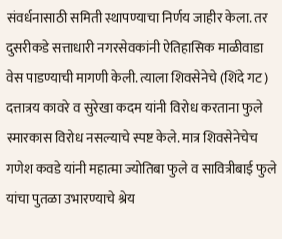संवर्धनासाठी समिती स्थापण्याचा निर्णय जाहीर केला. तर दुसरीकडे सत्ताधारी नगरसेवकांनी ऐतिहासिक माळीवाडा वेस पाडण्याची मागणी केली. त्याला शिवसेनेचे (शिंदे गट) दत्तात्रय कावरे व सुरेखा कदम यांनी विरोध करताना फुले स्मारकास विरोध नसल्याचे स्पष्ट केले. मात्र शिवसेनेचेच गणेश कवडे यांनी महात्मा ज्योतिबा फुले व सावित्रीबाई फुले यांचा पुतळा उभारण्याचे श्रेय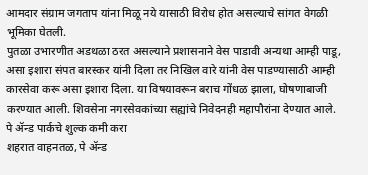आमदार संग्राम जगताप यांना मिळू नये यासाठी विरोध होत असल्याचे सांगत वेगळी भूमिका घेतली.
पुतळा उभारणीत अडथळा ठरत असल्याने प्रशासनाने वेस पाडावी अन्यथा आम्ही पाडू, असा इशारा संपत बारस्कर यांनी दिला तर निखिल वारे यांनी वेस पाडण्यासाठी आम्ही कारसेवा करू असा इशारा दिला. या विषयावरून बराच गोंधळ झाला, घोषणाबाजी करण्यात आली. शिवसेना नगरसेवकांच्या सह्यांचे निवेदनही महापौरांना देण्यात आले.
पे ॲन्ड पार्कचे शुल्क कमी करा
शहरात वाहनतळ, पे ॲन्ड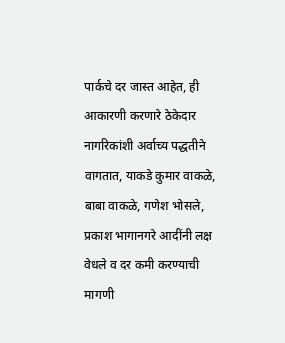पार्कचे दर जास्त आहेत, ही आकारणी करणारे ठेकेदार नागरिकांशी अर्वाच्य पद्धतीने वागतात, याकडे कुमार वाकळे, बाबा वाकळे, गणेश भोसले, प्रकाश भागानगरे आदींनी लक्ष वेधले व दर कमी करण्याची मागणी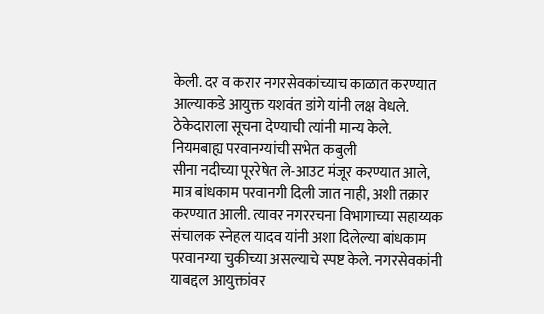केली. दर व करार नगरसेवकांच्याच काळात करण्यात आल्याकडे आयुक्त यशवंत डांगे यांनी लक्ष वेधले. ठेकेदाराला सूचना देण्याची त्यांनी मान्य केले.
नियमबाह्य परवानग्यांची सभेत कबुली
सीना नदीच्या पूररेषेत ले-आउट मंजूर करण्यात आले, मात्र बांधकाम परवानगी दिली जात नाही, अशी तक्रार करण्यात आली. त्यावर नगररचना विभागाच्या सहाय्यक संचालक स्नेहल यादव यांनी अशा दिलेल्या बांधकाम परवानग्या चुकीच्या असल्याचे स्पष्ट केले. नगरसेवकांनी याबद्दल आयुक्तांवर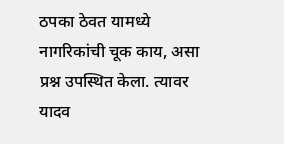ठपका ठेवत यामध्ये नागरिकांची चूक काय, असा प्रश्न उपस्थित केला. त्यावर यादव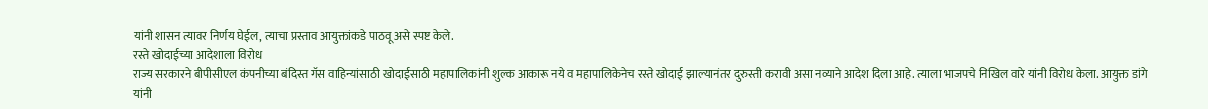यांनी शासन त्यावर निर्णय घेईल, त्याचा प्रस्ताव आयुक्तांकडे पाठवू असे स्पष्ट केले.
रस्ते खोदाईच्या आदेशाला विरोध
राज्य सरकारने बीपीसीएल कंपनीच्या बंदिस्त गॅस वाहिन्यांसाठी खोदाईसाठी महापालिकांनी शुल्क आकारू नये व महापालिकेनेच रस्ते खोदाई झाल्यानंतर दुरुस्ती करावी असा नव्याने आदेश दिला आहे. त्याला भाजपचे निखिल वारे यांनी विरोध केला. आयुक्त डांगे यांनी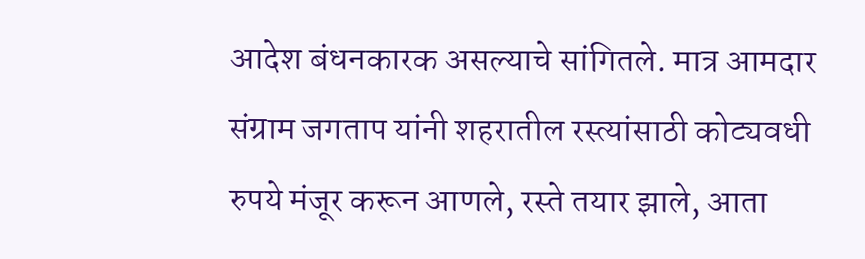आदेश बंधनकारक असल्याचे सांगितले. मात्र आमदार संग्राम जगताप यांनी शहरातील रस्त्यांसाठी कोट्यवधी रुपये मंजूर करून आणले, रस्ते तयार झाले, आता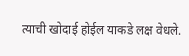त्याची खोदाई होईल याकडे लक्ष वेधले.